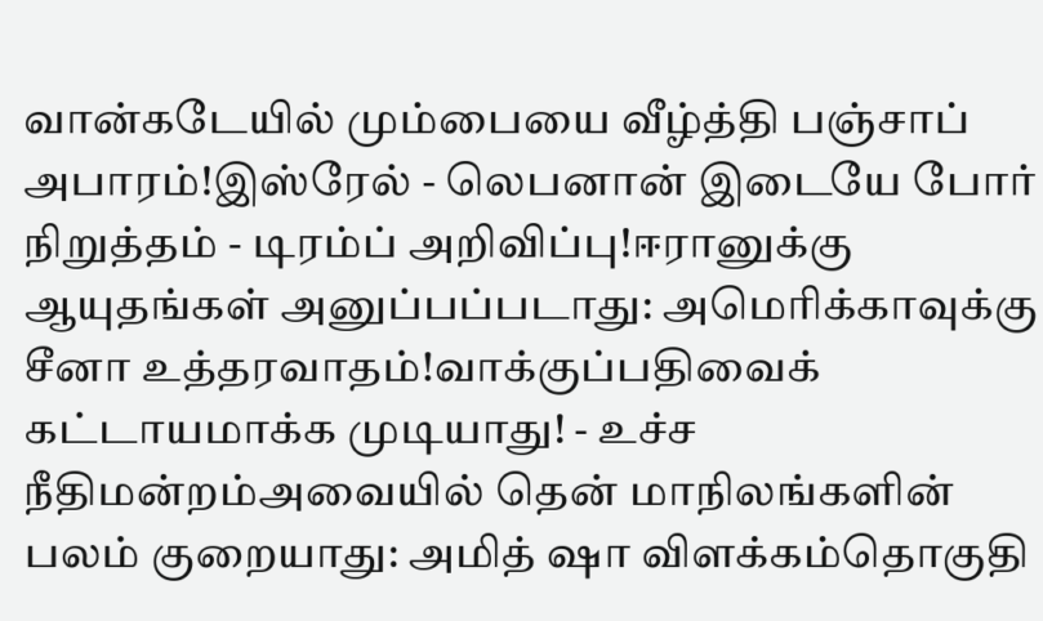வான்கடேயில் மும்பையை வீழ்த்தி பஞ்சாப் அபாரம்!இஸ்ரேல் - லெபனான் இடையே போர் நிறுத்தம் - டிரம்ப் அறிவிப்பு!ஈரானுக்கு ஆயுதங்கள் அனுப்பப்படாது: அமெரிக்காவுக்கு சீனா உத்தரவாதம்!வாக்குப்பதிவைக் கட்டாயமாக்க முடியாது! - உச்ச நீதிமன்றம்அவையில் தென் மாநிலங்களின் பலம் குறையாது: அமித் ஷா விளக்கம்தொகுதி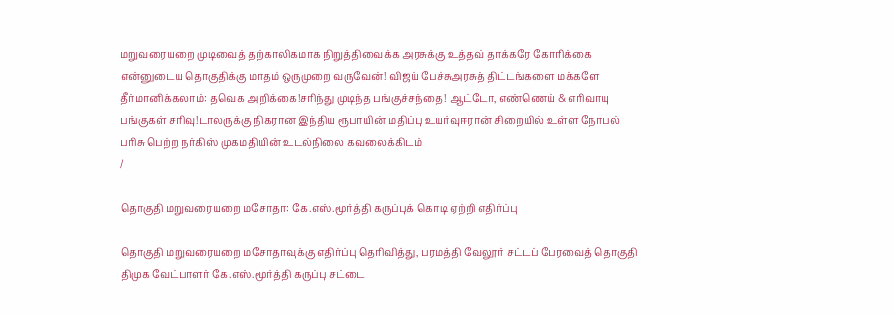மறுவரையறை முடிவைத் தற்காலிகமாக நிறுத்திவைக்க அரசுக்கு உத்தவ் தாக்கரே கோரிக்கை என்னுடைய தொகுதிக்கு மாதம் ஒருமுறை வருவேன்! விஜய் பேச்சுஅரசுத் திட்டங்களை மக்களே தீர்மானிக்கலாம்: தவெக அறிக்கை!சரிந்து முடிந்த பங்குச்சந்தை! ஆட்டோ, எண்ணெய் & எரிவாயு பங்குகள் சரிவு!டாலருக்கு நிகரான இந்திய ரூபாயின் மதிப்பு உயர்வுஈரான் சிறையில் உள்ள நோபல் பரிசு பெற்ற நர்கிஸ் முகமதியின் உடல்நிலை கவலைக்கிடம்
/

தொகுதி மறுவரையறை மசோதா: கே.எஸ்.மூர்த்தி கருப்புக் கொடி ஏற்றி எதிர்ப்பு

தொகுதி மறுவரையறை மசோதாவுக்கு எதிர்ப்பு தெரிவித்து, பரமத்தி வேலூர் சட்டப் பேரவைத் தொகுதி திமுக வேட்பாளர் கே.எஸ்.மூர்த்தி கருப்பு சட்டை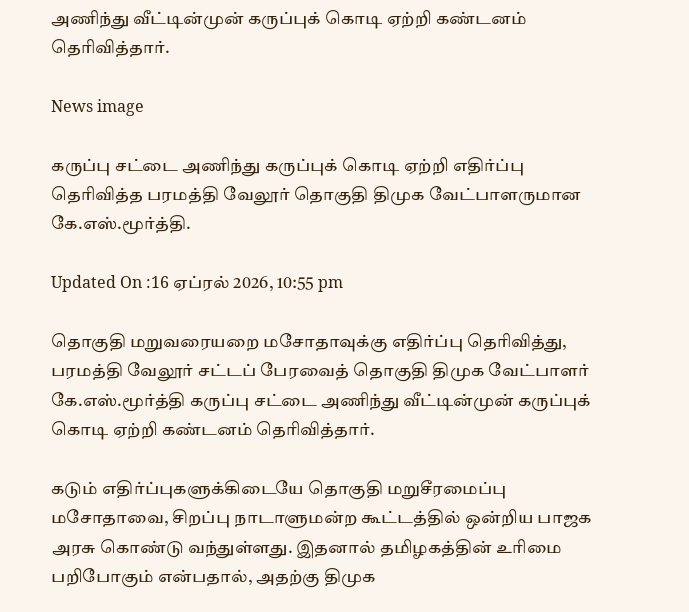அணிந்து வீட்டின்முன் கருப்புக் கொடி ஏற்றி கண்டனம் தெரிவித்தார்.

News image

கருப்பு சட்டை அணிந்து கருப்புக் கொடி ஏற்றி எதிர்ப்பு தெரிவித்த பரமத்தி வேலூர் தொகுதி திமுக வேட்பாளருமான கே.எஸ்.மூர்த்தி.

Updated On :16 ஏப்ரல் 2026, 10:55 pm

தொகுதி மறுவரையறை மசோதாவுக்கு எதிர்ப்பு தெரிவித்து, பரமத்தி வேலூர் சட்டப் பேரவைத் தொகுதி திமுக வேட்பாளர் கே.எஸ்.மூர்த்தி கருப்பு சட்டை அணிந்து வீட்டின்முன் கருப்புக் கொடி ஏற்றி கண்டனம் தெரிவித்தார்.

கடும் எதிர்ப்புகளுக்கிடையே தொகுதி மறுசீரமைப்பு மசோதாவை, சிறப்பு நாடாளுமன்ற கூட்டத்தில் ஒன்றிய பாஜக அரசு கொண்டு வந்துள்ளது. இதனால் தமிழகத்தின் உரிமை பறிபோகும் என்பதால், அதற்கு திமுக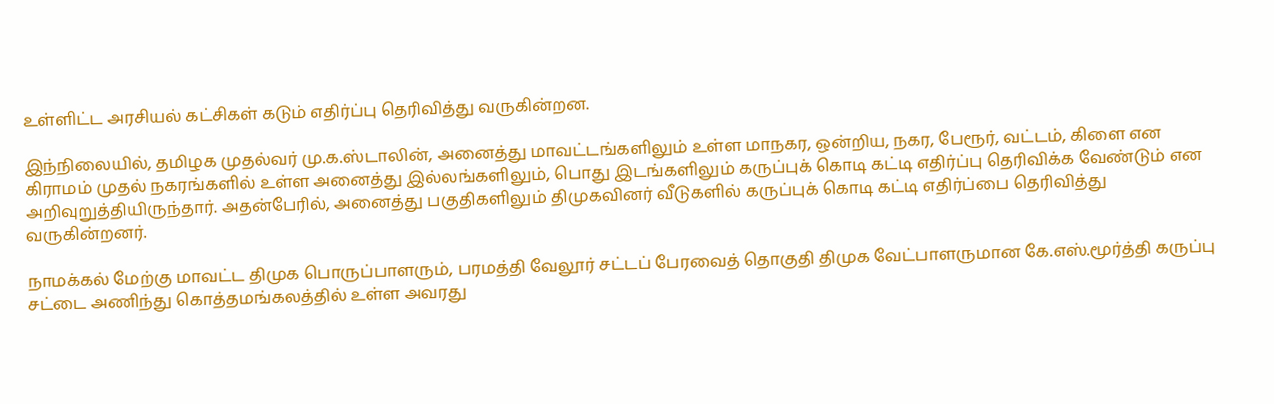உள்ளிட்ட அரசியல் கட்சிகள் கடும் எதிர்ப்பு தெரிவித்து வருகின்றன.

இந்நிலையில், தமிழக முதல்வர் மு.க.ஸ்டாலின், அனைத்து மாவட்டங்களிலும் உள்ள மாநகர, ஒன்றிய, நகர, பேரூர், வட்டம், கிளை என கிராமம் முதல் நகரங்களில் உள்ள அனைத்து இல்லங்களிலும், பொது இடங்களிலும் கருப்புக் கொடி கட்டி எதிர்ப்பு தெரிவிக்க வேண்டும் என அறிவுறுத்தியிருந்தார். அதன்பேரில், அனைத்து பகுதிகளிலும் திமுகவினர் வீடுகளில் கருப்புக் கொடி கட்டி எதிர்ப்பை தெரிவித்து வருகின்றனர்.

நாமக்கல் மேற்கு மாவட்ட திமுக பொருப்பாளரும், பரமத்தி வேலூர் சட்டப் பேரவைத் தொகுதி திமுக வேட்பாளருமான கே.எஸ்.மூர்த்தி கருப்பு சட்டை அணிந்து கொத்தமங்கலத்தில் உள்ள அவரது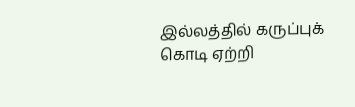இல்லத்தில் கருப்புக் கொடி ஏற்றி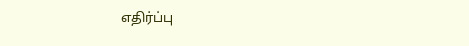எதிர்ப்பு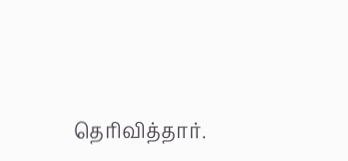தெரிவித்தார்.